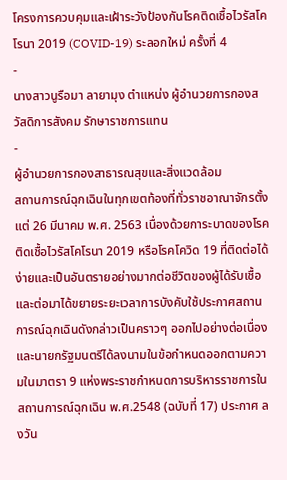โครงการควบคุมและเฝ้าระวังป้องกันโรคติดเชื้อไวรัสโคโรนา 2019 (COVID-19) ระลอกใหม่ ครั้งที่ 4
-
นางสาวนูรือมา ลายามุง ตำแหน่ง ผู้อำนวยการกองสวัสดิการสังคม รักษาราชการแทน
-
ผู้อำนวยการกองสาธารณสุขและสิ่งแวดล้อม
สถานการณ์ฉุกเฉินในทุกเขตท้องที่ทั่วราชอาณาจักรตั้งแต่ 26 มีนาคม พ.ศ. 2563 เนื่องด้วยการะบาดของโรคติดเชื้อไวรัสโคโรนา 2019 หรือโรคโควิด 19 ที่ติดต่อได้ง่ายและเป็นอันตรายอย่างมากต่อชีวิตของผู้ได้รับเชื้อ และต่อมาได้ขยายระยะเวลาการบังคับใช้ประกาศสถานการณ์ฉุกเฉินดังกล่าวเป็นคราวๆ ออกไปอย่างต่อเนื่อง และนายกรัฐมนตรีได้ลงนามในข้อกำหนดออกตามความในมาตรา 9 แห่งพระราชกำหนดการบริหารราชการในสถานการณ์ฉุกเฉิน พ.ศ.2548 (ฉบับที่ 17) ประกาศ ลงวัน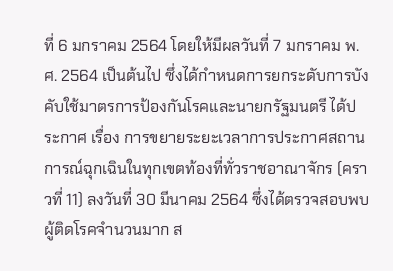ที่ 6 มกราคม 2564 โดยให้มีผลวันที่ 7 มกราคม พ.ศ. 2564 เป็นต้นไป ซึ่งได้กำหนดการยกระดับการบังคับใช้มาตรการป้องกันโรคและนายกรัฐมนตรี ได้ประกาศ เรื่อง การขยายระยะเวลาการประกาศสถานการณ์ฉุกเฉินในทุกเขตท้องที่ทั่วราชอาณาจักร (คราวที่ 11) ลงวันที่ 30 มีนาคม 2564 ซึ่งได้ตรวจสอบพบผู้ติดโรคจำนวนมาก ส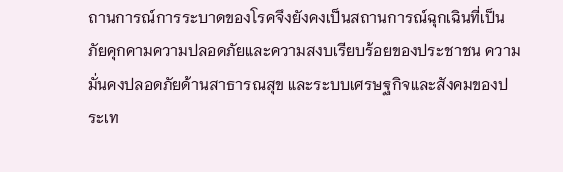ถานการณ์การระบาดของโรคจึงยังคงเป็นสถานการณ์ฉุกเฉินที่เป็นภัยคุกคามความปลอดภัยและความสงบเรียบร้อยของประชาชน ความมั่นคงปลอดภัยด้านสาธารณสุข และระบบเศรษฐกิจและสังคมของประเท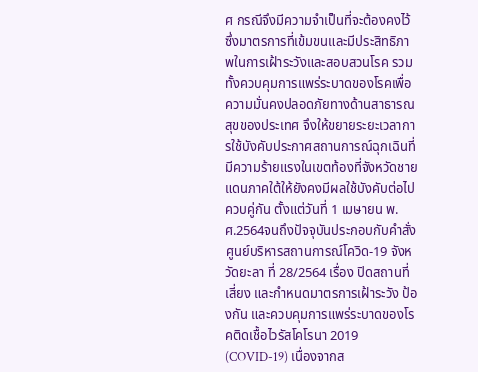ศ กรณีจึงมีความจำเป็นที่จะต้องคงไว้ซึ่งมาตรการที่เข้มขนและมีประสิทธิภาพในการเฝ้าระวังและสอบสวนโรค รวมทั้งควบคุมการแพร่ระบาดของโรคเพื่อความมั่นคงปลอดภัยทางด้านสาธารณสุขของประเทศ จึงให้ขยายระยะเวลาการใช้บังคับประกาศสถานการณ์ฉุกเฉินที่มีความร้ายแรงในเขตท้องที่จังหวัดชายแดนภาคใต้ให้ยังคงมีผลใช้บังคับต่อไปควบคู่กัน ตั้งแต่วันที่ 1 เมษายน พ.ศ.2564จนถึงปัจจุบันประกอบกับคำสั่งศูนย์บริหารสถานการณ์โควิด-19 จังหวัดยะลา ที่ 28/2564 เรื่อง ปิดสถานที่เสี่ยง และกำหนดมาตรการเฝ้าระวัง ป้องกัน และควบคุมการแพร่ระบาดของโรคติดเชื้อไวรัสโคโรนา 2019 (COVID-19) เนื่องจากส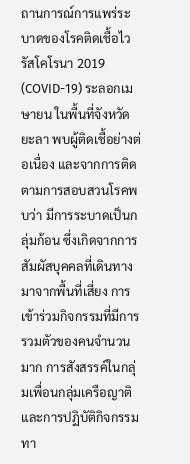ถานการณ์การแพร่ระบาดของโรคติดเชื้อไวรัสโคโรนา 2019 (COVID-19) ระลอกเมษายน ในพื้นที่จังหวัดยะลา พบผู้ติดเชื้อย่างต่อเนื่อง และจากการติดตามการสอบสวนโรคพบว่า มีการระบาดเป็นกลุ่มก้อน ซึ่งเกิดจากการสัมผัสบุคคลที่เดินทางมาจากพื้นที่เสี่ยง การเข้าร่วมกิจกรรมที่มีการรวมตัวของคนจำนวนมาก การสังสรรค์ในกลุ่มเพื่อนกลุ่มเครือญาติ และการปฏิบัติกิจกรรมทา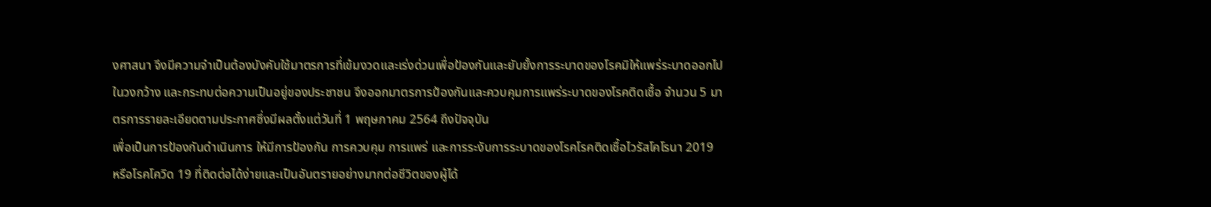งศาสนา จึงมีความจำเป็นต้องบังคับใช้มาตรการที่เข้มงวดและเร่งด่วนเพื่อป้องกันและยับยั้งการระบาดของโรคมิให้แพร่ระบาดออกไปในวงกว้าง และกระทบต่อความเป็นอยู่ของประชาชน จึงออกมาตรการป้องกันและควบคุมการแพร่ระบาดของโรคติดเชื้อ จำนวน 5 มาตรการรายละเอียดตามประกาศซึ่งมีผลตั้งแต่วันที่ 1 พฤษภาคม 2564 ถึงปัจจุบัน
เพื่อเป็นการป้องกันดำเนินการ ให้มีการป้องกัน การควบคุม การแพร่ และการระงับการระบาดของโรคโรคติดเชื้อไวรัสโคโรนา 2019 หรือโรคโควิด 19 ที่ติดต่อได้ง่ายและเป็นอันตรายอย่างมากต่อชีวิตของผู้ได้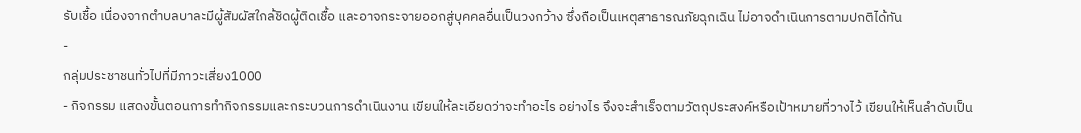รับเชื้อ เนื่องจากตำบลบาละมีผู้สัมผัสใกล้ชิดผู้ติดเชื้อ และอาจกระจายออกสู่บุคคลอื่นเป็นวงกว้าง ซึ่งถือเป็นเหตุสาธารณภัยฉุกเฉิน ไม่อาจดำเนินการตามปกติได้ทัน
-
กลุ่มประชาชนทั่วไปที่มีภาวะเสี่ยง1000
- กิจกรรม แสดงขั้นตอนการทำกิจกรรมและกระบวนการดำเนินงาน เขียนให้ละเอียดว่าจะทำอะไร อย่างไร จึงจะสำเร็จตามวัตถุประสงค์หรือเป้าหมายที่วางไว้ เขียนให้เห็นลำดับเป็น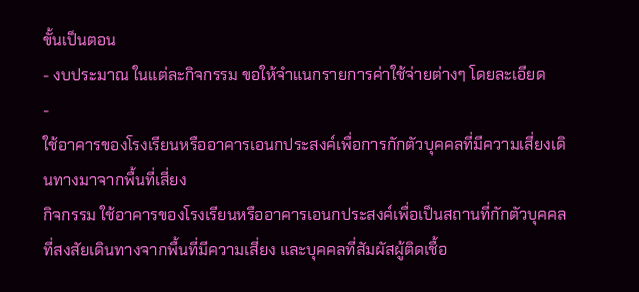ขั้นเป็นตอน
- งบประมาณ ในแต่ละกิจกรรม ขอให้จำแนกรายการค่าใช้จ่ายต่างๆ โดยละเอียด
-
ใช้อาคารของโรงเรียนหรืออาคารเอนกประสงค์เพื่อการกักตัวบุคคลที่มีความเสี่ยงเดินทางมาจากพื้นที่เสี่ยง
กิจกรรม ใช้อาคารของโรงเรียนหรืออาคารเอนกประสงค์เพื่อเป็นสถานที่กักตัวบุคคลที่สงสัยเดินทางจากพื้นที่มีความเสี่ยง และบุคคลที่สัมผัสผู้ติดเชื้อ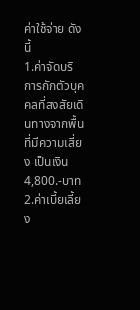ค่าใช้จ่าย ดังนี้
1.ค่าจัดบริการกักตัวบุคคลที่สงสัยเดินทางจากพื้นที่มีความเสี่ยง เป็นเงิน 4,800.-บาท
2.ค่าเบี้ยเลี้ยง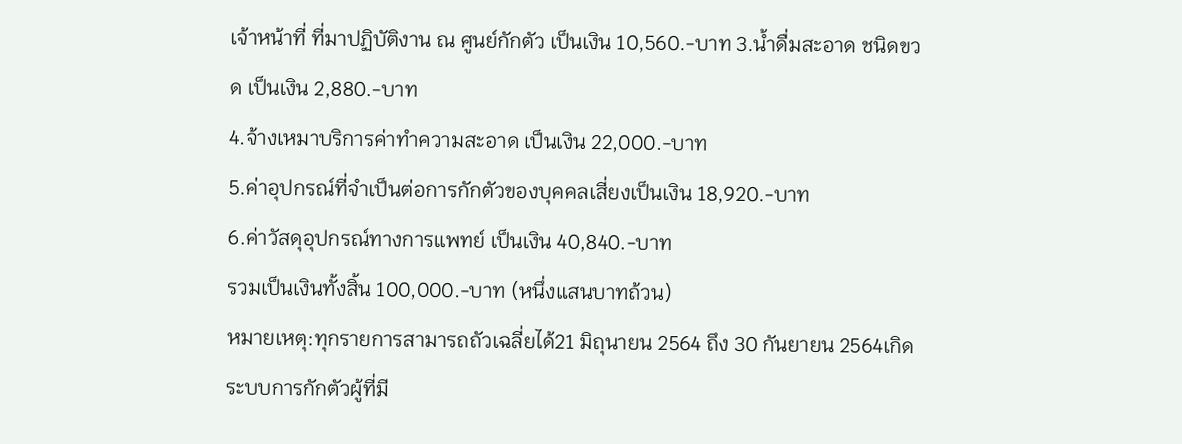เจ้าหน้าที่ ที่มาปฏิบัติงาน ณ ศูนย์กักตัว เป็นเงิน 10,560.-บาท 3.น้ำดื่มสะอาด ชนิดขวด เป็นเงิน 2,880.-บาท
4.จ้างเหมาบริการค่าทำความสะอาด เป็นเงิน 22,000.-บาท
5.ค่าอุปกรณ์ที่จำเป็นต่อการกักตัวของบุคคลเสี่ยงเป็นเงิน 18,920.-บาท
6.ค่าวัสดุอุปกรณ์ทางการแพทย์ เป็นเงิน 40,840.-บาท
รวมเป็นเงินทั้งสิ้น 100,000.-บาท (หนึ่งแสนบาทถ้วน)
หมายเหตุ:ทุกรายการสามารถถัวเฉลี่ยได้21 มิถุนายน 2564 ถึง 30 กันยายน 2564เกิดระบบการกักตัวผู้ที่มี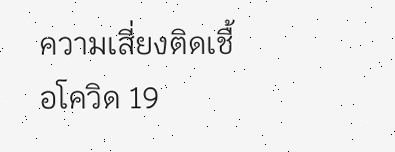ความเสี่ยงติดเชื้อโควิด 19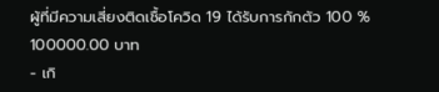ผู้ที่มีความเสี่ยงติดเชื้อโควิด 19 ได้รับการกักตัว 100 %
100000.00 บาท
- เกิ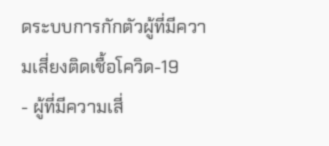ดระบบการกักตัวผู้ที่มีความเสี่ยงติดเชื้อโควิด-19
- ผู้ที่มีความเสี่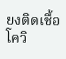ยงติดเชื้อโควิ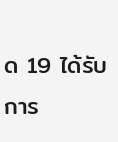ด 19 ได้รับการ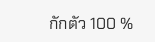กักตัว 100 %